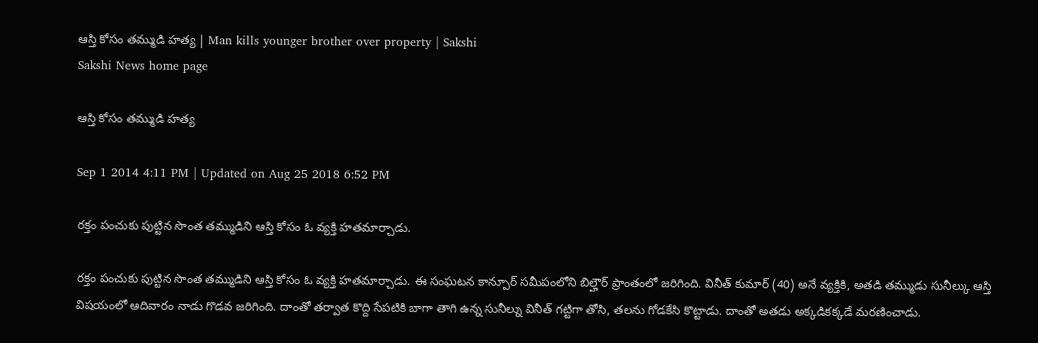ఆస్తి కోసం తమ్ముడి హత్య | Man kills younger brother over property | Sakshi
Sakshi News home page

ఆస్తి కోసం తమ్ముడి హత్య

Sep 1 2014 4:11 PM | Updated on Aug 25 2018 6:52 PM

రక్తం పంచుకు పుట్టిన సొంత తమ్ముడిని ఆస్తి కోసం ఓ వ్యక్తి హతమార్చాడు.

రక్తం పంచుకు పుట్టిన సొంత తమ్ముడిని ఆస్తి కోసం ఓ వ్యక్తి హతమార్చాడు. ఈ సంఘటన కాన్పూర్ సమీపంలోని బిల్హౌర్ ప్రాంతంలో జరిగింది. వినీత్ కుమార్ (40) అనే వ్యక్తికి, అతడి తమ్ముడు సునీల్కు ఆస్తి విషయంలో ఆదివారం నాడు గొడవ జరిగింది. దాంతో తర్వాత కొద్ది సేపటికి బాగా తాగి ఉన్న సునీల్ను వినీత్ గట్టిగా తోసి, తలను గోడకేసి కొట్టాడు. దాంతో అతడు అక్కడికక్కడే మరణించాడు.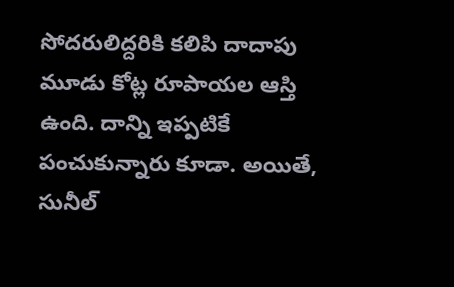సోదరులిద్దరికి కలిపి దాదాపు మూడు కోట్ల రూపాయల ఆస్తి ఉంది. దాన్ని ఇప్పటికే పంచుకున్నారు కూడా. అయితే, సునీల్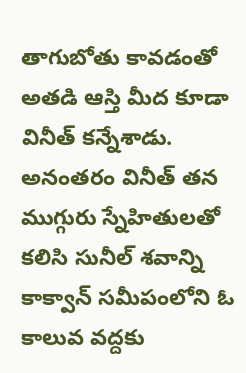తాగుబోతు కావడంతో అతడి ఆస్తి మీద కూడా వినీత్ కన్నేశాడు. అనంతరం వినీత్ తన ముగ్గురు స్నేహితులతో కలిసి సునీల్ శవాన్ని కాక్వాన్ సమీపంలోని ఓ కాలువ వద్దకు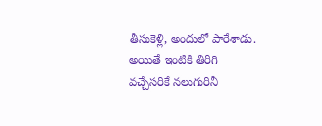తీసుకెళ్లి, అందులో పారేశాడు. అయితే ఇంటికి తిరిగి వచ్చేసరికే నలుగురినీ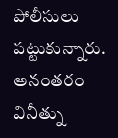పోలీసులు పట్టుకున్నారు. అనంతరం వినీత్ను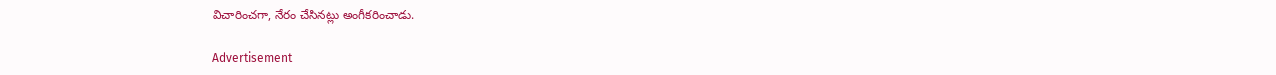విచారించగా, నేరం చేసినట్లు అంగీకరించాడు.

Advertisement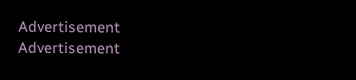Advertisement
Advertisement